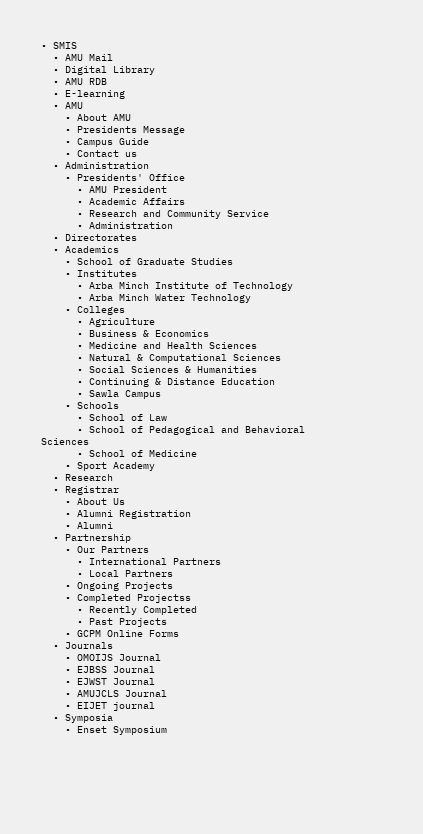• SMIS
  • AMU Mail
  • Digital Library
  • AMU RDB
  • E-learning
  • AMU
    • About AMU
    • Presidents Message
    • Campus Guide
    • Contact us
  • Administration
    • Presidents' Office
      • AMU President
      • Academic Affairs
      • Research and Community Service
      • Administration
  • Directorates
  • Academics
    • School of Graduate Studies
    • Institutes
      • Arba Minch Institute of Technology
      • Arba Minch Water Technology
    • Colleges
      • Agriculture
      • Business & Economics
      • Medicine and Health Sciences
      • Natural & Computational Sciences
      • Social Sciences & Humanities
      • Continuing & Distance Education
      • Sawla Campus
    • Schools
      • School of Law
      • School of Pedagogical and Behavioral Sciences
      • School of Medicine
    • Sport Academy
  • Research
  • Registrar
    • About Us
    • Alumni Registration
    • Alumni
  • Partnership
    • Our Partners
      • International Partners
      • Local Partners
    • Ongoing Projects
    • Completed Projectss
      • Recently Completed
      • Past Projects
    • GCPM Online Forms
  • Journals
    • OMOIJS Journal
    • EJBSS Journal
    • EJWST Journal
    • AMUJCLS Journal
    • EIJET journal
  • Symposia
    • Enset Symposium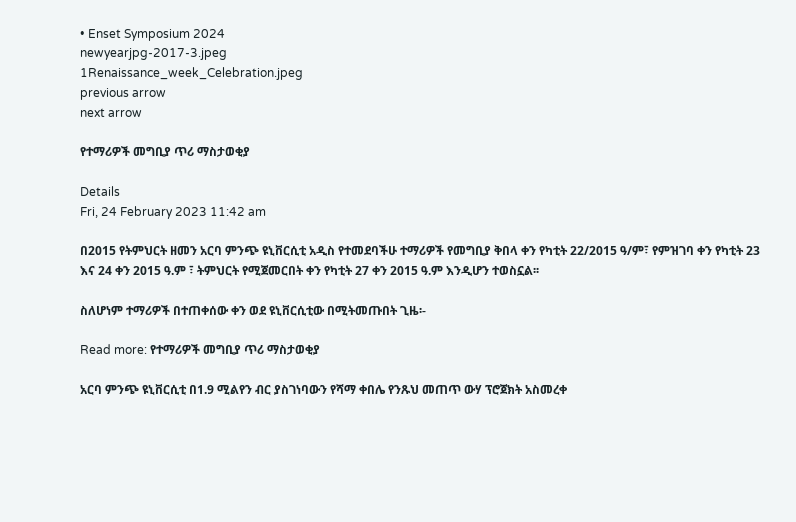• Enset Symposium 2024
newyearjpg-2017-3.jpeg
1Renaissance_week_Celebration.jpeg
previous arrow
next arrow

የተማሪዎች መግቢያ ጥሪ ማስታወቂያ

Details
Fri, 24 February 2023 11:42 am

በ2015 የትምህርት ዘመን አርባ ምንጭ ዩኒቨርሲቲ አዲስ የተመደባችሁ ተማሪዎች የመግቢያ ቅበላ ቀን የካቲት 22/2015 ዓ/ም፣ የምዝገባ ቀን የካቲት 23 እና 24 ቀን 2015 ዓ.ም ፣ ትምህርት የሚጀመርበት ቀን የካቲት 27 ቀን 2015 ዓ.ም እንዲሆን ተወስኗል፡፡

ስለሆነም ተማሪዎች በተጠቀሰው ቀን ወደ ዩኒቨርሲቲው በሚትመጡበት ጊዜ፡-

Read more: የተማሪዎች መግቢያ ጥሪ ማስታወቂያ

አርባ ምንጭ ዩኒቨርሲቲ በ1.9 ሚልየን ብር ያስገነባውን የሻማ ቀበሌ የንጹህ መጠጥ ውሃ ፕሮጀክት አስመረቀ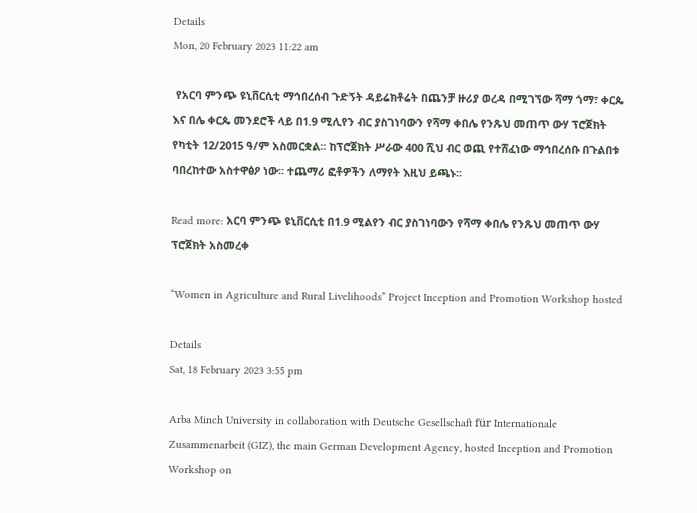Details
Mon, 20 February 2023 11:22 am

 የአርባ ምንጭ ዩኒቨርሲቲ ማኅበረሰብ ጉድኝት ዳይሬክቶሬት በጨንቻ ዙሪያ ወረዳ በሚገኘው ሻማ ጎማ፣ ቀርጴ እና በሌ ቀርጴ መንደሮች ላይ በ1.9 ሚሊየን ብር ያስገነባውን የሻማ ቀበሌ የንጹህ መጠጥ ውሃ ፕሮጀክት የካቲት 12/2015 ዓ/ም አስመርቋል፡፡ ከፕሮጀክት ሥራው 400 ሺህ ብር ወጪ የተሸፈነው ማኅበረሰቡ በጉልበቱ ባበረከተው አስተዋፅዖ ነው፡፡ ተጨማሪ ፎቶዎችን ለማየት እዚህ ይጫኑ፡፡

Read more: አርባ ምንጭ ዩኒቨርሲቲ በ1.9 ሚልየን ብር ያስገነባውን የሻማ ቀበሌ የንጹህ መጠጥ ውሃ ፕሮጀክት አስመረቀ

“Women in Agriculture and Rural Livelihoods” Project Inception and Promotion Workshop hosted

Details
Sat, 18 February 2023 3:55 pm

Arba Minch University in collaboration with Deutsche Gesellschaft für Internationale Zusammenarbeit (GIZ), the main German Development Agency, hosted Inception and Promotion Workshop on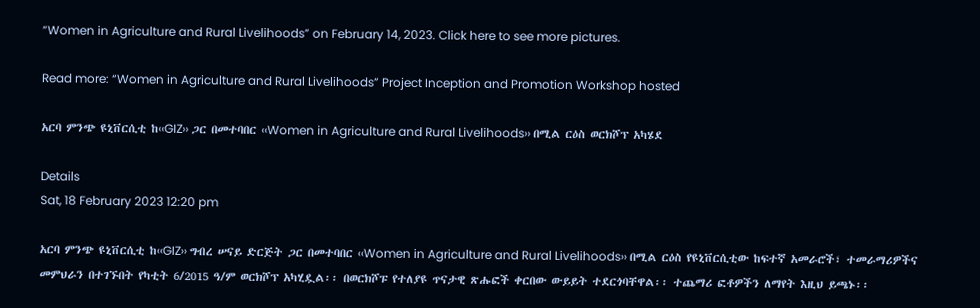“Women in Agriculture and Rural Livelihoods” on February 14, 2023. Click here to see more pictures.

Read more: “Women in Agriculture and Rural Livelihoods” Project Inception and Promotion Workshop hosted

አርባ ምንጭ ዩኒቨርሲቲ ከ‹‹GIZ›› ጋር በመተባበር ‹‹Women in Agriculture and Rural Livelihoods›› በሚል ርዕስ ወርክሾፕ አካሄደ

Details
Sat, 18 February 2023 12:20 pm

አርባ ምንጭ ዩኒቨርሲቲ ከ‹‹GIZ›› ግብረ ሠናይ ድርጅት ጋር በመተባበር ‹‹Women in Agriculture and Rural Livelihoods›› በሚል ርዕስ የዩኒቨርሲቲው ከፍተኛ አመራሮች፣ ተመራማሪዎችና መምህራን በተገኙበት የካቲት 6/2015 ዓ/ም ወርክሾፕ አካሂዷል፡፡ በወርክሾፑ የተለያዩ ጥናታዊ ጽሑፎች ቀርበው ውይይት ተደርጎባቸዋል፡፡ ተጨማሪ ፎቶዎችን ለማየት እዚህ ይጫኑ፡፡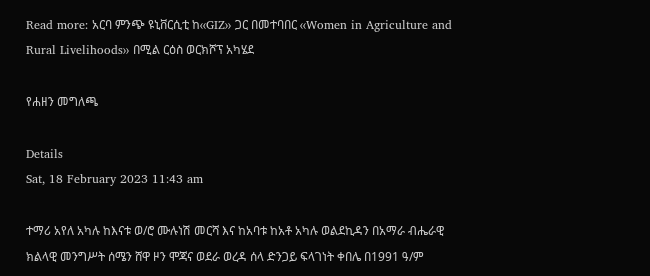Read more: አርባ ምንጭ ዩኒቨርሲቲ ከ‹‹GIZ›› ጋር በመተባበር ‹‹Women in Agriculture and Rural Livelihoods›› በሚል ርዕስ ወርክሾፕ አካሄደ

የሐዘን መግለጫ

Details
Sat, 18 February 2023 11:43 am

ተማሪ አየለ አካሉ ከእናቱ ወ/ሮ ሙሉነሽ መርሻ እና ከአባቱ ከአቶ አካሉ ወልደኪዳን በአማራ ብሔራዊ ክልላዊ መንግሥት ሰሜን ሸዋ ዞን ሞጃና ወደራ ወረዳ ሰላ ድንጋይ ፍላገነት ቀበሌ በ1991 ዓ/ም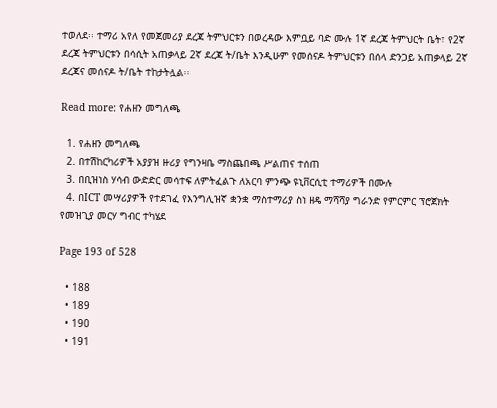ተወለደ፡፡ ተማሪ አየለ የመጀመሪያ ደረጃ ትምህርቱን በወረዳው እምቧይ ባድ ሙሉ 1ኛ ደረጃ ትምህርት ቤት፣ የ2ኛ ደረጃ ትምህርቱን በሳሲት አጠቃላይ 2ኛ ደረጃ ት/ቤት እንዲሁም የመሰናዶ ትምህርቱን በሰላ ድንጋይ አጠቃላይ 2ኛ ደረጃና መሰናዶ ት/ቤት ተከታትሏል፡፡

Read more: የሐዘን መግለጫ

  1. የሐዘን መግለጫ
  2. በተሽከርካሪዎች አያያዝ ዙሪያ የግንዛቤ ማስጨበጫ ሥልጠና ተሰጠ
  3. በቢዝነስ ሃሳብ ውድድር መሳተፍ ለምትፈልጉ ለአርባ ምንጭ ዩኒቨርሲቲ ተማሪዎች በሙሉ
  4. በICT መሣሪያዎች የተደገፈ የእንግሊዝኛ ቋንቋ ማስተማሪያ ስነ ዘዴ ማሻሻያ ግራንድ የምርምር ፕሮጀክት የመዝጊያ መርሃ ግብር ተካሄደ

Page 193 of 528

  • 188
  • 189
  • 190
  • 191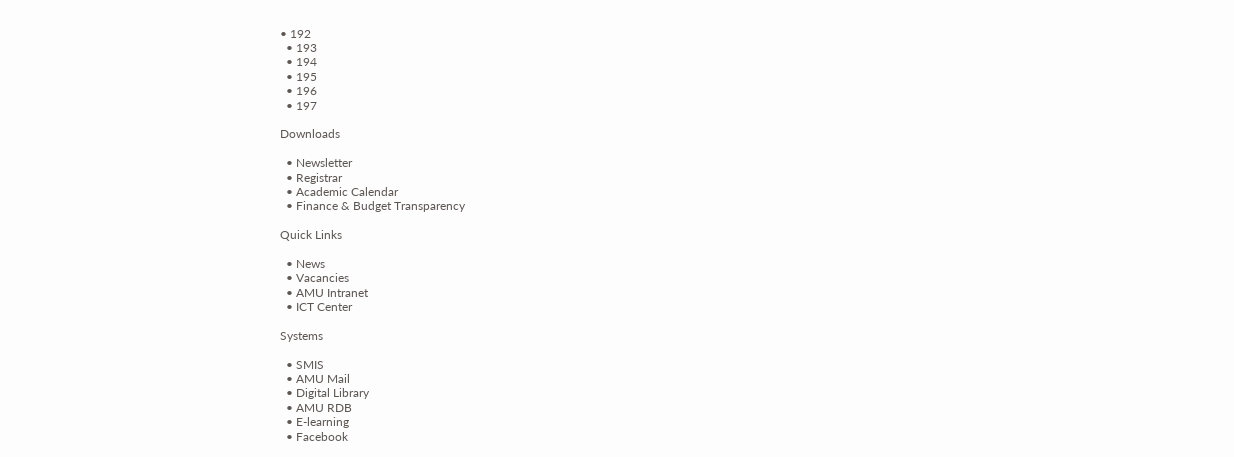• 192
  • 193
  • 194
  • 195
  • 196
  • 197

Downloads

  • Newsletter
  • Registrar
  • Academic Calendar
  • Finance & Budget Transparency

Quick Links

  • News
  • Vacancies
  • AMU Intranet
  • ICT Center

Systems

  • SMIS
  • AMU Mail
  • Digital Library
  • AMU RDB
  • E-learning
  • Facebook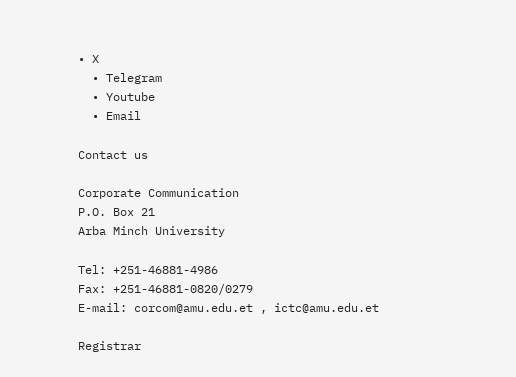• X
  • Telegram
  • Youtube
  • Email

Contact us

Corporate Communication
P.O. Box 21
Arba Minch University

Tel: +251-46881-4986
Fax: +251-46881-0820/0279
E-mail: corcom@amu.edu.et , ictc@amu.edu.et

Registrar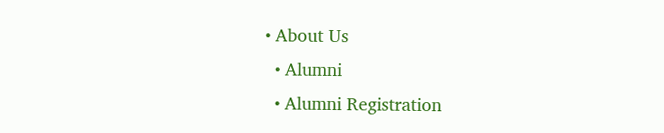• About Us
  • Alumni
  • Alumni Registration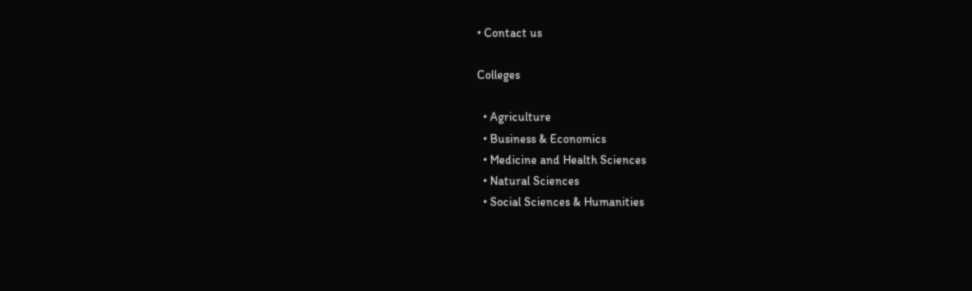• Contact us

Colleges

  • Agriculture
  • Business & Economics
  • Medicine and Health Sciences
  • Natural Sciences
  • Social Sciences & Humanities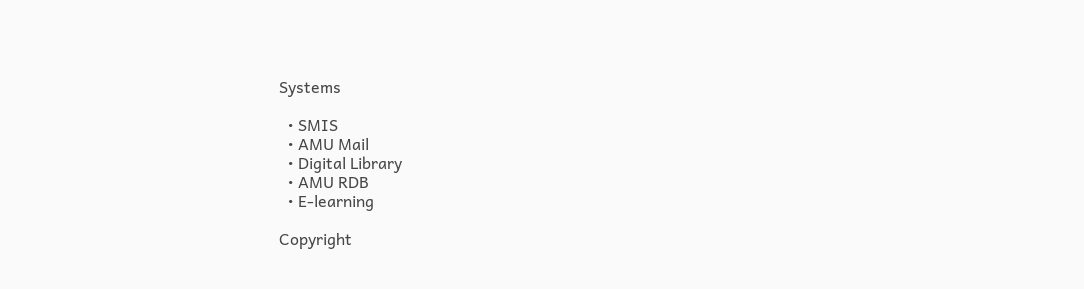Systems

  • SMIS
  • AMU Mail
  • Digital Library
  • AMU RDB
  • E-learning

Copyright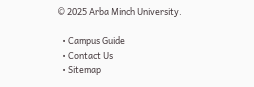© 2025 Arba Minch University.

  • Campus Guide
  • Contact Us
  • Sitemap